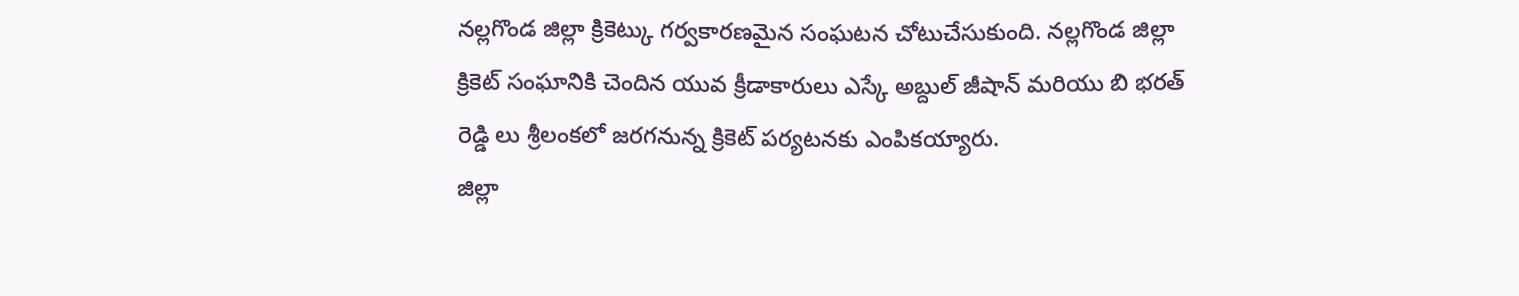నల్లగొండ జిల్లా క్రికెట్కు గర్వకారణమైన సంఘటన చోటుచేసుకుంది. నల్లగొండ జిల్లా క్రికెట్ సంఘానికి చెందిన యువ క్రీడాకారులు ఎస్కే అబ్దుల్ జీషాన్ మరియు బి భరత్ రెడ్డి లు శ్రీలంకలో జరగనున్న క్రికెట్ పర్యటనకు ఎంపికయ్యారు.
జిల్లా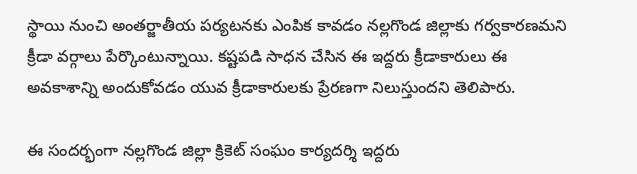స్థాయి నుంచి అంతర్జాతీయ పర్యటనకు ఎంపిక కావడం నల్లగొండ జిల్లాకు గర్వకారణమని క్రీడా వర్గాలు పేర్కొంటున్నాయి. కష్టపడి సాధన చేసిన ఈ ఇద్దరు క్రీడాకారులు ఈ అవకాశాన్ని అందుకోవడం యువ క్రీడాకారులకు ప్రేరణగా నిలుస్తుందని తెలిపారు.

ఈ సందర్భంగా నల్లగొండ జిల్లా క్రికెట్ సంఘం కార్యదర్శి ఇద్దరు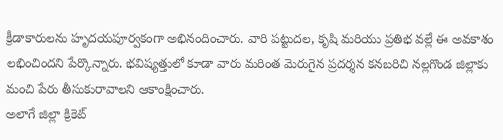క్రీడాకారులను హృదయపూర్వకంగా అభినందించారు. వారి పట్టుదల, కృషి మరియు ప్రతిభ వల్లే ఈ అవకాశం లభించిందని పేర్కొన్నారు. భవిష్యత్తులో కూడా వారు మరింత మెరుగైన ప్రదర్శన కనబరిచి నల్లగొండ జిల్లాకు మంచి పేరు తీసుకురావాలని ఆకాంక్షించారు.
అలాగే జిల్లా క్రికెట్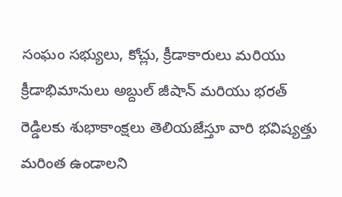సంఘం సభ్యులు, కోచ్లు, క్రీడాకారులు మరియు క్రీడాభిమానులు అబ్దుల్ జీషాన్ మరియు భరత్ రెడ్డిలకు శుభాకాంక్షలు తెలియజేస్తూ వారి భవిష్యత్తు మరింత ఉండాలని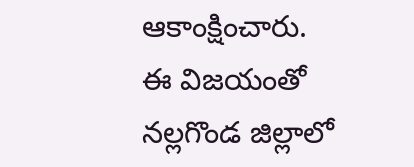ఆకాంక్షించారు.
ఈ విజయంతో నల్లగొండ జిల్లాలో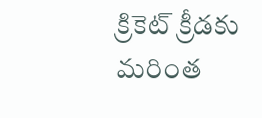క్రికెట్ క్రీడకు మరింత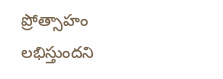ప్రోత్సాహం లభిస్తుందని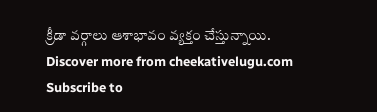క్రీడా వర్గాలు ఆశాభావం వ్యక్తం చేస్తున్నాయి.
Discover more from cheekativelugu.com
Subscribe to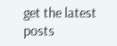get the latest posts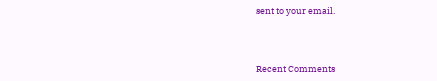sent to your email.



Recent Comments